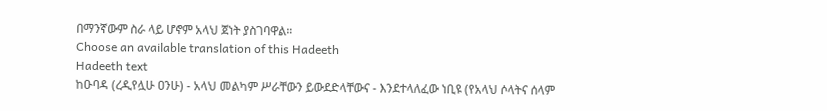በማንኛውም ስራ ላይ ሆኖም አላህ ጀነት ያስገባዋል።
Choose an available translation of this Hadeeth
Hadeeth text
ከዑባዳ (ረዲየሏሁ ዐንሁ) - አላህ መልካም ሥራቸውን ይውደድላቸውና - እንደተላለፈው ነቢዩ (የአላህ ሶላትና ሰላም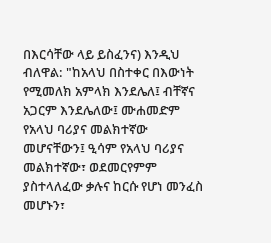በእርሳቸው ላይ ይስፈንና) እንዲህ ብለዋል: "ከአላህ በስተቀር በእውነት የሚመለክ አምላክ እንደሌለ፤ ብቸኛና አጋርም እንደሌለው፤ ሙሐመድም የአላህ ባሪያና መልክተኛው መሆናቸውን፤ ዒሳም የአላህ ባሪያና መልክተኛው፣ ወደመርየምም ያስተላለፈው ቃሉና ከርሱ የሆነ መንፈስ መሆኑን፣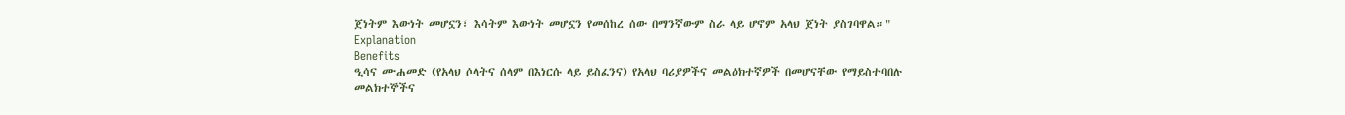ጀነትም እውነት መሆኗን፣ እሳትም እውነት መሆኗን የመሰከረ ሰው በማንኛውም ስራ ላይ ሆኖም አላህ ጀነት ያስገባዋል።"
Explanation
Benefits
ዒሳና ሙሐመድ (የአላህ ሶላትና ሰላም በእነርሱ ላይ ይስፈንና) የአላህ ባሪያዎችና መልዕክተኛዎች በመሆናቸው የማይስተባበሉ መልክተኞችና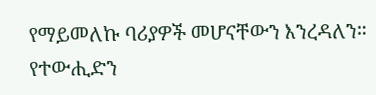የማይመለኩ ባሪያዎች መሆናቸውን እንረዳለን።
የተውሒድን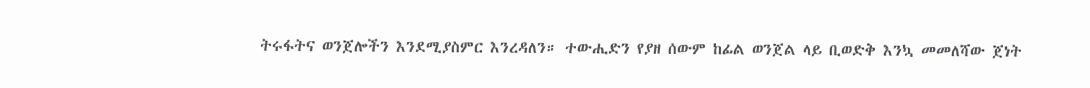ትሩፋትና ወንጀሎችን እንደሚያስምር እንረዳለን። ተውሒድን የያዘ ሰውም ከፊል ወንጀል ላይ ቢወድቅ እንኳ መመለሻው ጀነት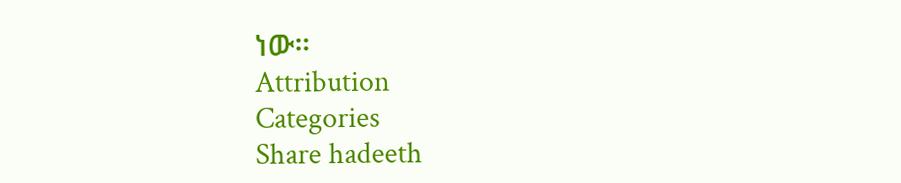ነው።
Attribution
Categories
Share hadeeth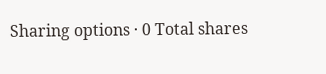Sharing options · 0 Total shares